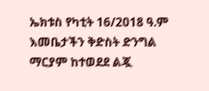ኤክቱስ የካቲት 16/2018 ዓ.ም
እመቤታችን ቅድስት ድንግል ማርያም ከተወደደ ልጇ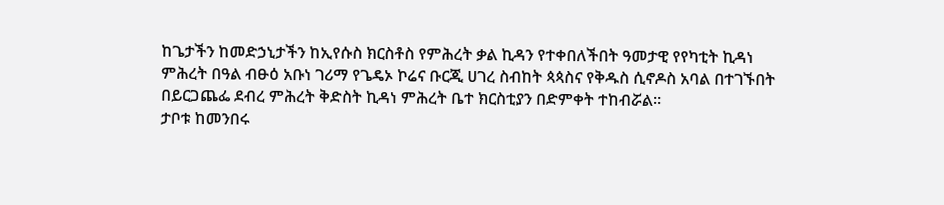ከጌታችን ከመድኃኒታችን ከኢየሱስ ክርስቶስ የምሕረት ቃል ኪዳን የተቀበለችበት ዓመታዊ የየካቲት ኪዳነ ምሕረት በዓል ብፁዕ አቡነ ገሪማ የጌዴኦ ኮሬና ቡርጂ ሀገረ ስብከት ጳጳስና የቅዱስ ሲኖዶስ አባል በተገኙበት በይርጋጨፌ ደብረ ምሕረት ቅድስት ኪዳነ ምሕረት ቤተ ክርስቲያን በድምቀት ተከብሯል።
ታቦቱ ከመንበሩ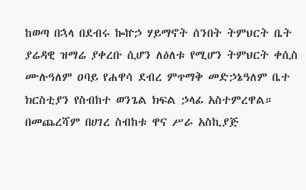ከወጣ በኋላ በደብሩ ኰኵኃ ሃይማኖት ሰንበት ትምህርት ቤት ያሬዳዊ ዝማሬ ያቀረቡ ሲሆን ለዕለቱ የሚሆን ትምህርት ቀሲስ ሙሉዓለም ዐባይ የሐዋሳ ደብረ ምጥማቅ መድኃኔዓለም ቤተ ክርስቲያን የስብከተ ወንጌል ክፍል ኃላፊ አስተምረዋል።
በመጨረሻም በሀገረ ስብከቱ ዋና ሥራ አስኪያጅ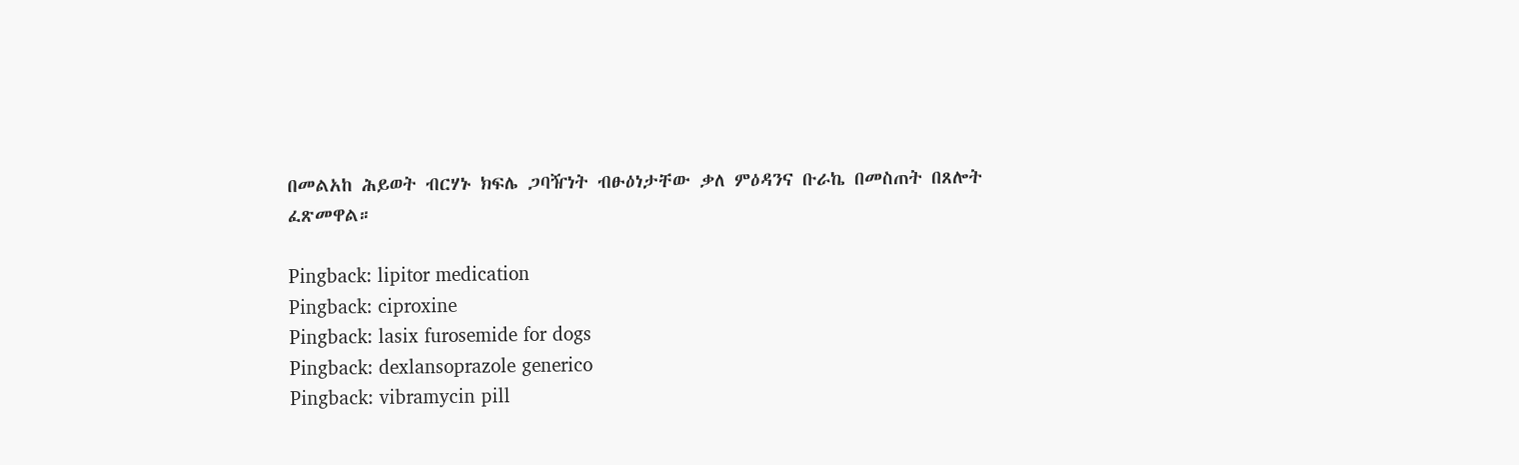በመልአከ ሕይወት ብርሃኑ ክፍሌ ጋባዥነት ብፁዕነታቸው ቃለ ምዕዳንና ቡራኬ በመስጠት በጸሎት ፈጽመዋል።

Pingback: lipitor medication
Pingback: ciproxine
Pingback: lasix furosemide for dogs
Pingback: dexlansoprazole generico
Pingback: vibramycin pill